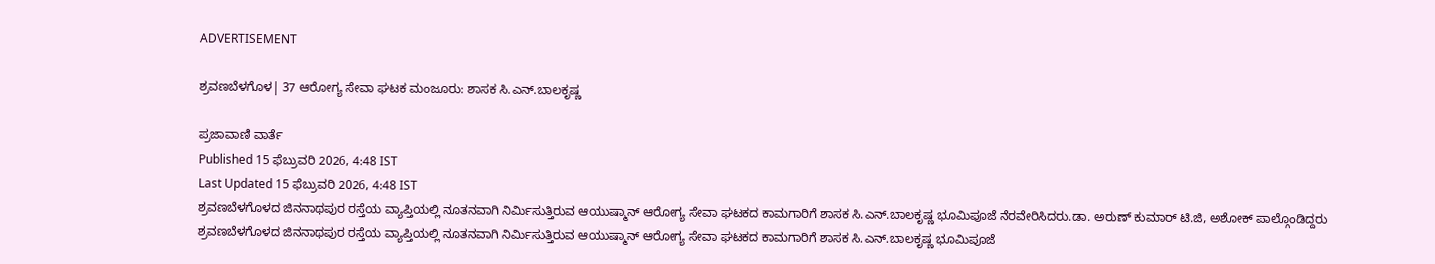ADVERTISEMENT

ಶ್ರವಣಬೆಳಗೊಳ| 37 ಆರೋಗ್ಯ ಸೇವಾ ಘಟಕ ಮಂಜೂರು: ಶಾಸಕ ಸಿ.ಎನ್.ಬಾಲಕೃಷ್ಣ

ಪ್ರಜಾವಾಣಿ ವಾರ್ತೆ
Published 15 ಫೆಬ್ರುವರಿ 2026, 4:48 IST
Last Updated 15 ಫೆಬ್ರುವರಿ 2026, 4:48 IST
ಶ್ರವಣಬೆಳಗೊಳದ ಜಿನನಾಥಪುರ ರಸ್ತೆಯ ವ್ಯಾಪ್ತಿಯಲ್ಲಿ ನೂತನವಾಗಿ ನಿರ್ಮಿಸುತ್ತಿರುವ ಆಯುಷ್ಮಾನ್ ಆರೋಗ್ಯ ಸೇವಾ ಘಟಕದ ಕಾಮಗಾರಿಗೆ ಶಾಸಕ ಸಿ.ಎನ್.ಬಾಲಕೃಷ್ಣ ಭೂಮಿಪೂಜೆ ನೆರವೇರಿಸಿದರು.ಡಾ. ಅರುಣ್ ಕುಮಾರ್ ಟಿ.ಜಿ, ಅಶೋಕ್ ಪಾಲ್ಗೊಂಡಿದ್ದರು
ಶ್ರವಣಬೆಳಗೊಳದ ಜಿನನಾಥಪುರ ರಸ್ತೆಯ ವ್ಯಾಪ್ತಿಯಲ್ಲಿ ನೂತನವಾಗಿ ನಿರ್ಮಿಸುತ್ತಿರುವ ಆಯುಷ್ಮಾನ್ ಆರೋಗ್ಯ ಸೇವಾ ಘಟಕದ ಕಾಮಗಾರಿಗೆ ಶಾಸಕ ಸಿ.ಎನ್.ಬಾಲಕೃಷ್ಣ ಭೂಮಿಪೂಜೆ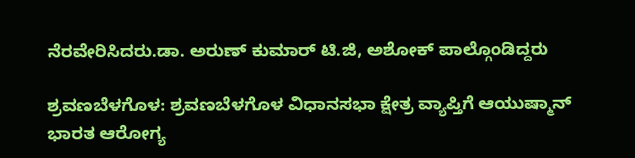ನೆರವೇರಿಸಿದರು.ಡಾ. ಅರುಣ್ ಕುಮಾರ್ ಟಿ.ಜಿ, ಅಶೋಕ್ ಪಾಲ್ಗೊಂಡಿದ್ದರು

ಶ್ರವಣಬೆಳಗೊಳ: ಶ್ರವಣಬೆಳಗೊಳ ವಿಧಾನಸಭಾ ಕ್ಷೇತ್ರ ವ್ಯಾಪ್ತಿಗೆ ಆಯುಷ್ಮಾನ್ ಭಾರತ ಆರೋಗ್ಯ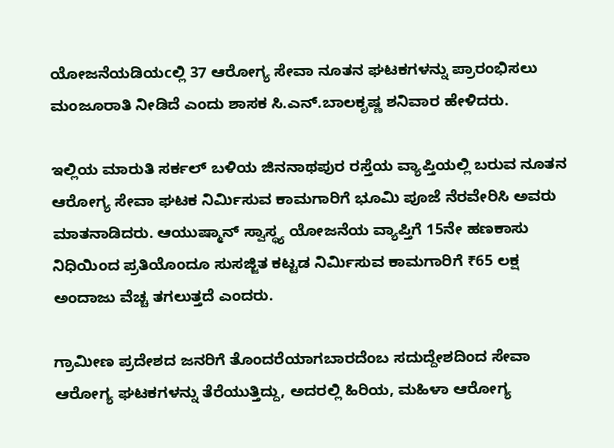ಯೋಜನೆಯಡಿಯcಲ್ಲಿ 37 ಆರೋಗ್ಯ ಸೇವಾ ನೂತನ ಘಟಕಗಳನ್ನು ಪ್ರಾರಂಭಿಸಲು ಮಂಜೂರಾತಿ ನೀಡಿದೆ ಎಂದು ಶಾಸಕ ಸಿ.ಎನ್.ಬಾಲಕೃಷ್ಣ ಶನಿವಾರ ಹೇಳಿದರು.

ಇಲ್ಲಿಯ ಮಾರುತಿ ಸರ್ಕಲ್ ಬಳಿಯ ಜಿನನಾಥಪುರ ರಸ್ತೆಯ ವ್ಯಾಪ್ತಿಯಲ್ಲಿ ಬರುವ ನೂತನ ಆರೋಗ್ಯ ಸೇವಾ ಘಟಕ ನಿರ್ಮಿಸುವ ಕಾಮಗಾರಿಗೆ ಭೂಮಿ ಪೂಜೆ ನೆರವೇರಿಸಿ ಅವರು ಮಾತನಾಡಿದರು. ಆಯುಷ್ಮಾನ್ ಸ್ವಾಸ್ಥ್ಯ ಯೋಜನೆಯ ವ್ಯಾಪ್ತಿಗೆ 15ನೇ ಹಣಕಾಸು ನಿಧಿಯಿಂದ ಪ್ರತಿಯೊಂದೂ ಸುಸಜ್ಜಿತ ಕಟ್ಟಡ ನಿರ್ಮಿಸುವ ಕಾಮಗಾರಿಗೆ ₹65 ಲಕ್ಷ ಅಂದಾಜು ವೆಚ್ಚ ತಗಲುತ್ತದೆ ಎಂದರು.

ಗ್ರಾಮೀಣ ಪ್ರದೇಶದ ಜನರಿಗೆ ತೊಂದರೆಯಾಗಬಾರದೆಂಬ ಸದುದ್ದೇಶದಿಂದ ಸೇವಾ ಆರೋಗ್ಯ ಘಟಕಗಳನ್ನು ತೆರೆಯುತ್ತಿದ್ದು, ಅದರಲ್ಲಿ ಹಿರಿಯ, ಮಹಿಳಾ ಆರೋಗ್ಯ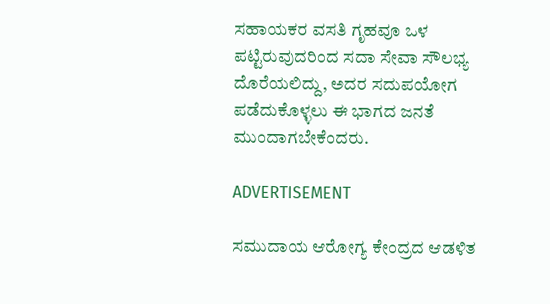ಸಹಾಯಕರ ವಸತಿ ಗೃಹವೂ ಒಳ ಪಟ್ಟಿರುವುದರಿಂದ ಸದಾ ಸೇವಾ ಸೌಲಭ್ಯ ದೊರೆಯಲಿದ್ದು, ಅದರ ಸದುಪಯೋಗ ಪಡೆದುಕೊಳ್ಳಲು ಈ ಭಾಗದ ಜನತೆ ಮುಂದಾಗಬೇಕೆಂದರು.

ADVERTISEMENT

ಸಮುದಾಯ ಆರೋಗ್ಯ ಕೇಂದ್ರದ ಆಡಳಿತ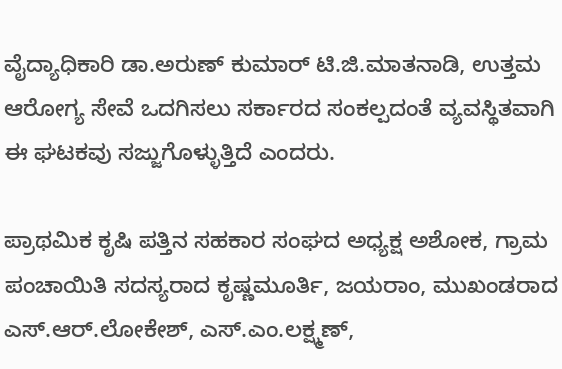ವೈದ್ಯಾಧಿಕಾರಿ ಡಾ.ಅರುಣ್ ಕುಮಾರ್ ಟಿ.ಜಿ.ಮಾತನಾಡಿ, ಉತ್ತಮ ಆರೋಗ್ಯ ಸೇವೆ ಒದಗಿಸಲು ಸರ್ಕಾರದ ಸಂಕಲ್ಪದಂತೆ ವ್ಯವಸ್ಥಿತವಾಗಿ ಈ ಘಟಕವು ಸಜ್ಜುಗೊಳ್ಳುತ್ತಿದೆ ಎಂದರು.

ಪ್ರಾಥಮಿಕ ಕೃಷಿ ಪತ್ತಿನ ಸಹಕಾರ ಸಂಘದ ಅಧ್ಯಕ್ಷ ಅಶೋಕ, ಗ್ರಾಮ ಪಂಚಾಯಿತಿ ಸದಸ್ಯರಾದ ಕೃಷ್ಣಮೂರ್ತಿ, ಜಯರಾಂ, ಮುಖಂಡರಾದ ಎಸ್.ಆರ್.ಲೋಕೇಶ್, ಎಸ್.ಎಂ.ಲಕ್ಷ್ಮಣ್,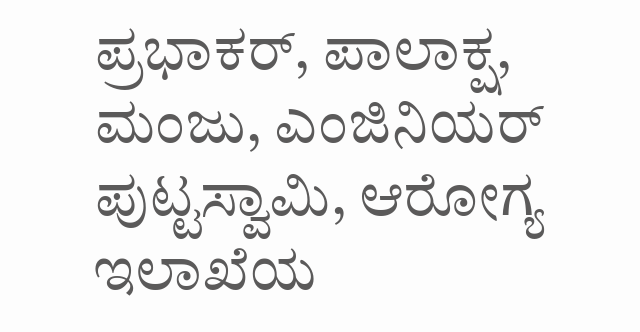ಪ್ರಭಾಕರ್, ಪಾಲಾಕ್ಷ, ಮಂಜು, ಎಂಜಿನಿಯರ್ ಪುಟ್ಟಸ್ವಾಮಿ, ಆರೋಗ್ಯ ಇಲಾಖೆಯ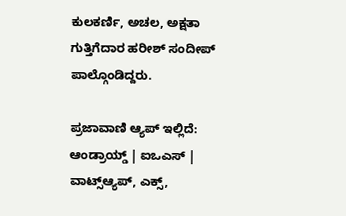ಕುಲಕರ್ಣಿ, ಅಚಲ, ಅಕ್ಷತಾ ಗುತ್ತಿಗೆದಾರ ಹರೀಶ್ ಸಂದೀಪ್ ಪಾಲ್ಗೊಂಡಿದ್ದರು.

ಪ್ರಜಾವಾಣಿ ಆ್ಯಪ್ ಇಲ್ಲಿದೆ: ಆಂಡ್ರಾಯ್ಡ್ | ಐಒಎಸ್ | ವಾಟ್ಸ್ಆ್ಯಪ್, ಎಕ್ಸ್,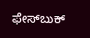ಫೇಸ್‌ಬುಕ್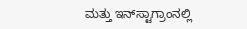ಮತ್ತು ಇನ್‌ಸ್ಟಾಗ್ರಾಂನಲ್ಲಿ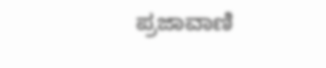ಪ್ರಜಾವಾಣಿ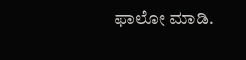ಫಾಲೋ ಮಾಡಿ.